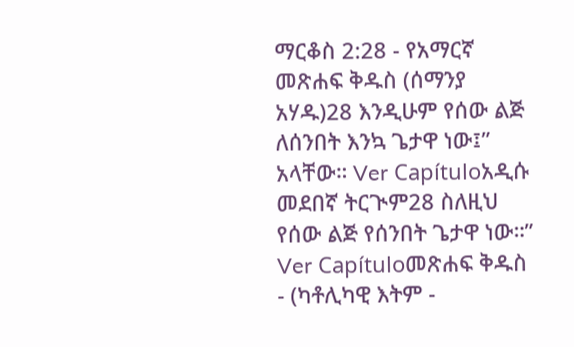ማርቆስ 2:28 - የአማርኛ መጽሐፍ ቅዱስ (ሰማንያ አሃዱ)28 እንዲሁም የሰው ልጅ ለሰንበት እንኳ ጌታዋ ነው፤” አላቸው። Ver Capítuloአዲሱ መደበኛ ትርጒም28 ስለዚህ የሰው ልጅ የሰንበት ጌታዋ ነው።” Ver Capítuloመጽሐፍ ቅዱስ - (ካቶሊካዊ እትም -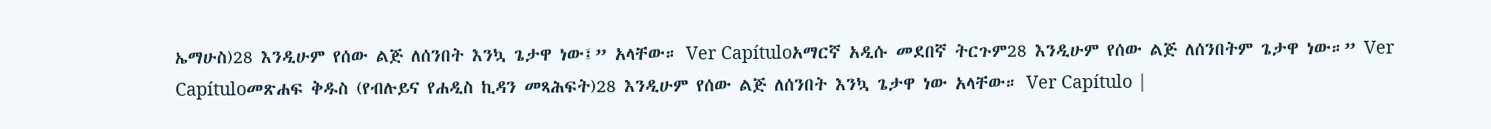ኤማሁስ)28 እንዲሁም የሰው ልጅ ለሰንበት እንኳ ጌታዋ ነው፤” አላቸው። Ver Capítuloአማርኛ አዲሱ መደበኛ ትርጉም28 እንዲሁም የሰው ልጅ ለሰንበትም ጌታዋ ነው።” Ver Capítuloመጽሐፍ ቅዱስ (የብሉይና የሐዲስ ኪዳን መጻሕፍት)28 እንዲሁም የሰው ልጅ ለሰንበት እንኳ ጌታዋ ነው አላቸው። Ver Capítulo |